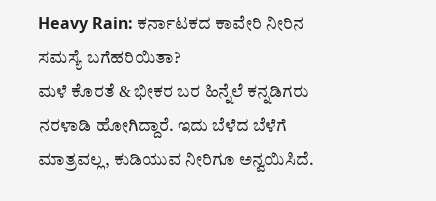Heavy Rain: ಕರ್ನಾಟಕದ ಕಾವೇರಿ ನೀರಿನ ಸಮಸ್ಯೆ ಬಗೆಹರಿಯಿತಾ?
ಮಳೆ ಕೊರತೆ & ಭೀಕರ ಬರ ಹಿನ್ನೆಲೆ ಕನ್ನಡಿಗರು ನರಳಾಡಿ ಹೋಗಿದ್ದಾರೆ. ಇದು ಬೆಳೆದ ಬೆಳೆಗೆ ಮಾತ್ರವಲ್ಲ, ಕುಡಿಯುವ ನೀರಿಗೂ ಅನ್ವಯಿಸಿದೆ.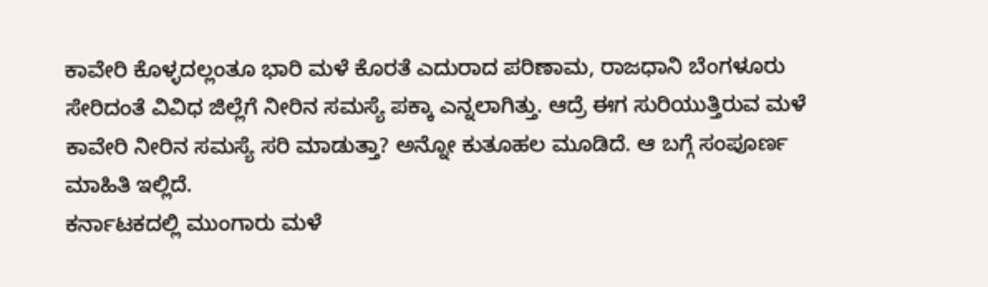ಕಾವೇರಿ ಕೊಳ್ಳದಲ್ಲಂತೂ ಭಾರಿ ಮಳೆ ಕೊರತೆ ಎದುರಾದ ಪರಿಣಾಮ, ರಾಜಧಾನಿ ಬೆಂಗಳೂರು ಸೇರಿದಂತೆ ವಿವಿಧ ಜಿಲ್ಲೆಗೆ ನೀರಿನ ಸಮಸ್ಯೆ ಪಕ್ಕಾ ಎನ್ನಲಾಗಿತ್ತು. ಆದ್ರೆ ಈಗ ಸುರಿಯುತ್ತಿರುವ ಮಳೆ ಕಾವೇರಿ ನೀರಿನ ಸಮಸ್ಯೆ ಸರಿ ಮಾಡುತ್ತಾ? ಅನ್ನೋ ಕುತೂಹಲ ಮೂಡಿದೆ. ಆ ಬಗ್ಗೆ ಸಂಪೂರ್ಣ ಮಾಹಿತಿ ಇಲ್ಲಿದೆ.
ಕರ್ನಾಟಕದಲ್ಲಿ ಮುಂಗಾರು ಮಳೆ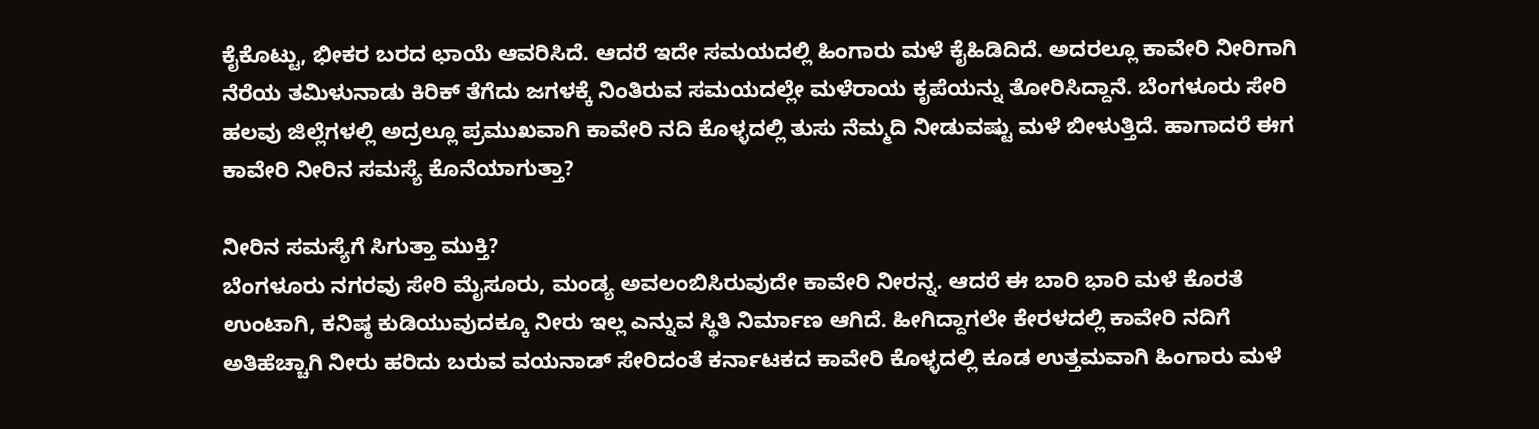ಕೈಕೊಟ್ಟು, ಭೀಕರ ಬರದ ಛಾಯೆ ಆವರಿಸಿದೆ. ಆದರೆ ಇದೇ ಸಮಯದಲ್ಲಿ ಹಿಂಗಾರು ಮಳೆ ಕೈಹಿಡಿದಿದೆ. ಅದರಲ್ಲೂ ಕಾವೇರಿ ನೀರಿಗಾಗಿ ನೆರೆಯ ತಮಿಳುನಾಡು ಕಿರಿಕ್ ತೆಗೆದು ಜಗಳಕ್ಕೆ ನಿಂತಿರುವ ಸಮಯದಲ್ಲೇ ಮಳೆರಾಯ ಕೃಪೆಯನ್ನು ತೋರಿಸಿದ್ದಾನೆ. ಬೆಂಗಳೂರು ಸೇರಿ ಹಲವು ಜಿಲ್ಲೆಗಳಲ್ಲಿ ಅದ್ರಲ್ಲೂ ಪ್ರಮುಖವಾಗಿ ಕಾವೇರಿ ನದಿ ಕೊಳ್ಳದಲ್ಲಿ ತುಸು ನೆಮ್ಮದಿ ನೀಡುವಷ್ಟು ಮಳೆ ಬೀಳುತ್ತಿದೆ. ಹಾಗಾದರೆ ಈಗ ಕಾವೇರಿ ನೀರಿನ ಸಮಸ್ಯೆ ಕೊನೆಯಾಗುತ್ತಾ?

ನೀರಿನ ಸಮಸ್ಯೆಗೆ ಸಿಗುತ್ತಾ ಮುಕ್ತಿ?
ಬೆಂಗಳೂರು ನಗರವು ಸೇರಿ ಮೈಸೂರು, ಮಂಡ್ಯ ಅವಲಂಬಿಸಿರುವುದೇ ಕಾವೇರಿ ನೀರನ್ನ. ಆದರೆ ಈ ಬಾರಿ ಭಾರಿ ಮಳೆ ಕೊರತೆ ಉಂಟಾಗಿ, ಕನಿಷ್ಠ ಕುಡಿಯುವುದಕ್ಕೂ ನೀರು ಇಲ್ಲ ಎನ್ನುವ ಸ್ಥಿತಿ ನಿರ್ಮಾಣ ಆಗಿದೆ. ಹೀಗಿದ್ದಾಗಲೇ ಕೇರಳದಲ್ಲಿ ಕಾವೇರಿ ನದಿಗೆ ಅತಿಹೆಚ್ಚಾಗಿ ನೀರು ಹರಿದು ಬರುವ ವಯನಾಡ್ ಸೇರಿದಂತೆ ಕರ್ನಾಟಕದ ಕಾವೇರಿ ಕೊಳ್ಳದಲ್ಲಿ ಕೂಡ ಉತ್ತಮವಾಗಿ ಹಿಂಗಾರು ಮಳೆ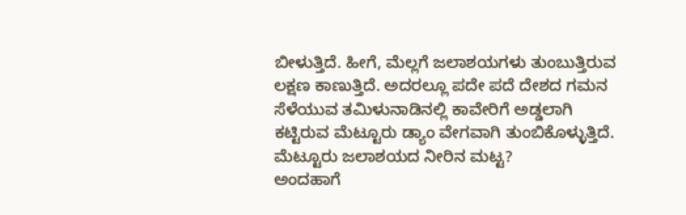ಬೀಳುತ್ತಿದೆ. ಹೀಗೆ, ಮೆಲ್ಲಗೆ ಜಲಾಶಯಗಳು ತುಂಬುತ್ತಿರುವ ಲಕ್ಷಣ ಕಾಣುತ್ತಿದೆ. ಅದರಲ್ಲೂ ಪದೇ ಪದೆ ದೇಶದ ಗಮನ ಸೆಳೆಯುವ ತಮಿಳುನಾಡಿನಲ್ಲಿ ಕಾವೇರಿಗೆ ಅಡ್ಡಲಾಗಿ ಕಟ್ಟಿರುವ ಮೆಟ್ಟೂರು ಡ್ಯಾಂ ವೇಗವಾಗಿ ತುಂಬಿಕೊಳ್ಳುತ್ತಿದೆ.
ಮೆಟ್ಟೂರು ಜಲಾಶಯದ ನೀರಿನ ಮಟ್ಟ?
ಅಂದಹಾಗೆ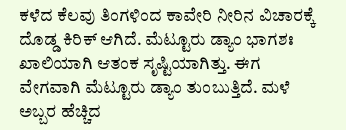ಕಳೆದ ಕೆಲವು ತಿಂಗಳಿಂದ ಕಾವೇರಿ ನೀರಿನ ವಿಚಾರಕ್ಕೆ ದೊಡ್ಡ ಕಿರಿಕ್ ಆಗಿದೆ. ಮೆಟ್ಟೂರು ಡ್ಯಾಂ ಭಾಗಶಃ ಖಾಲಿಯಾಗಿ ಆತಂಕ ಸೃಷ್ಟಿಯಾಗಿತ್ತು. ಈಗ ವೇಗವಾಗಿ ಮೆಟ್ಟೂರು ಡ್ಯಾಂ ತುಂಬುತ್ತಿದೆ. ಮಳೆ ಅಬ್ಬರ ಹೆಚ್ಚಿದ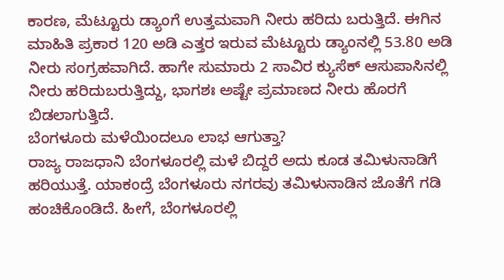ಕಾರಣ, ಮೆಟ್ಟೂರು ಡ್ಯಾಂಗೆ ಉತ್ತಮವಾಗಿ ನೀರು ಹರಿದು ಬರುತ್ತಿದೆ. ಈಗಿನ ಮಾಹಿತಿ ಪ್ರಕಾರ 120 ಅಡಿ ಎತ್ತರ ಇರುವ ಮೆಟ್ಟೂರು ಡ್ಯಾಂನಲ್ಲಿ 53.80 ಅಡಿ ನೀರು ಸಂಗ್ರಹವಾಗಿದೆ. ಹಾಗೇ ಸುಮಾರು 2 ಸಾವಿರ ಕ್ಯುಸೆಕ್ ಆಸುಪಾಸಿನಲ್ಲಿ ನೀರು ಹರಿದುಬರುತ್ತಿದ್ದು, ಭಾಗಶಃ ಅಷ್ಟೇ ಪ್ರಮಾಣದ ನೀರು ಹೊರಗೆ ಬಿಡಲಾಗುತ್ತಿದೆ.
ಬೆಂಗಳೂರು ಮಳೆಯಿಂದಲೂ ಲಾಭ ಆಗುತ್ತಾ?
ರಾಜ್ಯ ರಾಜಧಾನಿ ಬೆಂಗಳೂರಲ್ಲಿ ಮಳೆ ಬಿದ್ದರೆ ಅದು ಕೂಡ ತಮಿಳುನಾಡಿಗೆ ಹರಿಯುತ್ತೆ. ಯಾಕಂದ್ರೆ ಬೆಂಗಳೂರು ನಗರವು ತಮಿಳುನಾಡಿನ ಜೊತೆಗೆ ಗಡಿ ಹಂಚಿಕೊಂಡಿದೆ. ಹೀಗೆ, ಬೆಂಗಳೂರಲ್ಲಿ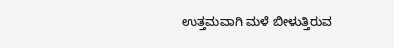ಉತ್ತಮವಾಗಿ ಮಳೆ ಬೀಳುತ್ತಿರುವ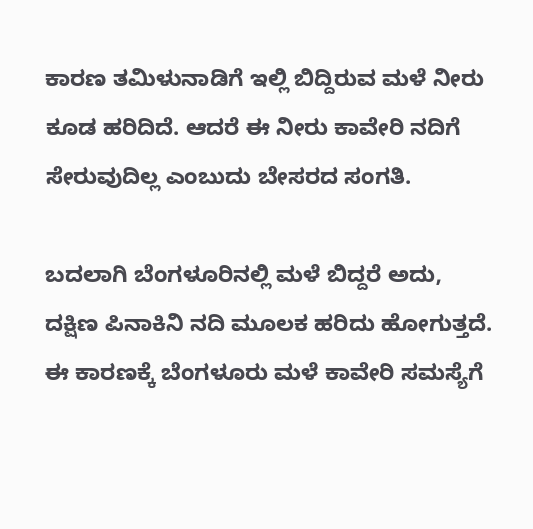ಕಾರಣ ತಮಿಳುನಾಡಿಗೆ ಇಲ್ಲಿ ಬಿದ್ದಿರುವ ಮಳೆ ನೀರು ಕೂಡ ಹರಿದಿದೆ. ಆದರೆ ಈ ನೀರು ಕಾವೇರಿ ನದಿಗೆ ಸೇರುವುದಿಲ್ಲ ಎಂಬುದು ಬೇಸರದ ಸಂಗತಿ.

ಬದಲಾಗಿ ಬೆಂಗಳೂರಿನಲ್ಲಿ ಮಳೆ ಬಿದ್ದರೆ ಅದು, ದಕ್ಷಿಣ ಪಿನಾಕಿನಿ ನದಿ ಮೂಲಕ ಹರಿದು ಹೋಗುತ್ತದೆ. ಈ ಕಾರಣಕ್ಕೆ ಬೆಂಗಳೂರು ಮಳೆ ಕಾವೇರಿ ಸಮಸ್ಯೆಗೆ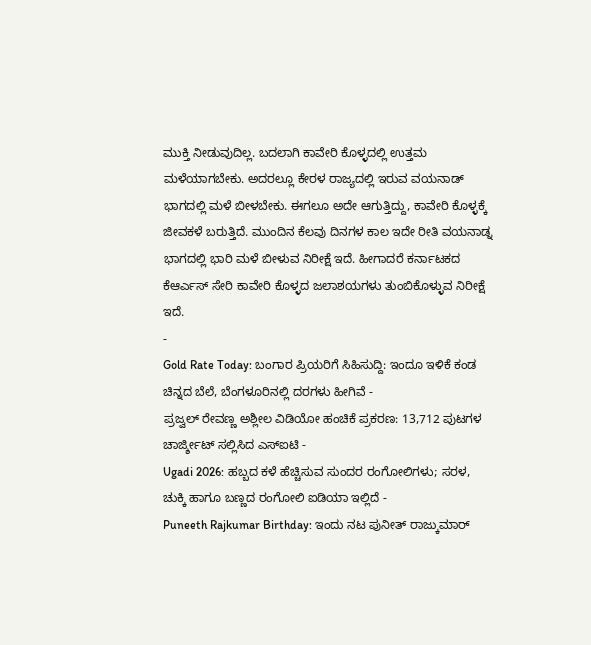ಮುಕ್ತಿ ನೀಡುವುದಿಲ್ಲ. ಬದಲಾಗಿ ಕಾವೇರಿ ಕೊಳ್ಳದಲ್ಲಿ ಉತ್ತಮ ಮಳೆಯಾಗಬೇಕು. ಅದರಲ್ಲೂ ಕೇರಳ ರಾಜ್ಯದಲ್ಲಿ ಇರುವ ವಯನಾಡ್ ಭಾಗದಲ್ಲಿ ಮಳೆ ಬೀಳಬೇಕು. ಈಗಲೂ ಅದೇ ಆಗುತ್ತಿದ್ದು, ಕಾವೇರಿ ಕೊಳ್ಳಕ್ಕೆ ಜೀವಕಳೆ ಬರುತ್ತಿದೆ. ಮುಂದಿನ ಕೆಲವು ದಿನಗಳ ಕಾಲ ಇದೇ ರೀತಿ ವಯನಾಡ್ನ ಭಾಗದಲ್ಲಿ ಭಾರಿ ಮಳೆ ಬೀಳುವ ನಿರೀಕ್ಷೆ ಇದೆ. ಹೀಗಾದರೆ ಕರ್ನಾಟಕದ ಕೆಆರ್ಎಸ್ ಸೇರಿ ಕಾವೇರಿ ಕೊಳ್ಳದ ಜಲಾಶಯಗಳು ತುಂಬಿಕೊಳ್ಳುವ ನಿರೀಕ್ಷೆ ಇದೆ.
-
Gold Rate Today: ಬಂಗಾರ ಪ್ರಿಯರಿಗೆ ಸಿಹಿಸುದ್ದಿ: ಇಂದೂ ಇಳಿಕೆ ಕಂಡ ಚಿನ್ನದ ಬೆಲೆ, ಬೆಂಗಳೂರಿನಲ್ಲಿ ದರಗಳು ಹೀಗಿವೆ -
ಪ್ರಜ್ವಲ್ ರೇವಣ್ಣ ಅಶ್ಲೀಲ ವಿಡಿಯೋ ಹಂಚಿಕೆ ಪ್ರಕರಣ: 13,712 ಪುಟಗಳ ಚಾರ್ಜ್ಶೀಟ್ ಸಲ್ಲಿಸಿದ ಎಸ್ಐಟಿ -
Ugadi 2026: ಹಬ್ಬದ ಕಳೆ ಹೆಚ್ಚಿಸುವ ಸುಂದರ ರಂಗೋಲಿಗಳು; ಸರಳ, ಚುಕ್ಕಿ ಹಾಗೂ ಬಣ್ಣದ ರಂಗೋಲಿ ಐಡಿಯಾ ಇಲ್ಲಿದೆ -
Puneeth Rajkumar Birthday: ಇಂದು ನಟ ಪುನೀತ್ ರಾಜ್ಕುಮಾರ್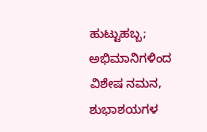ಹುಟ್ಟುಹಬ್ಬ; ಅಭಿಮಾನಿಗಳಿಂದ ವಿಶೇಷ ನಮನ, ಶುಭಾಶಯಗಳ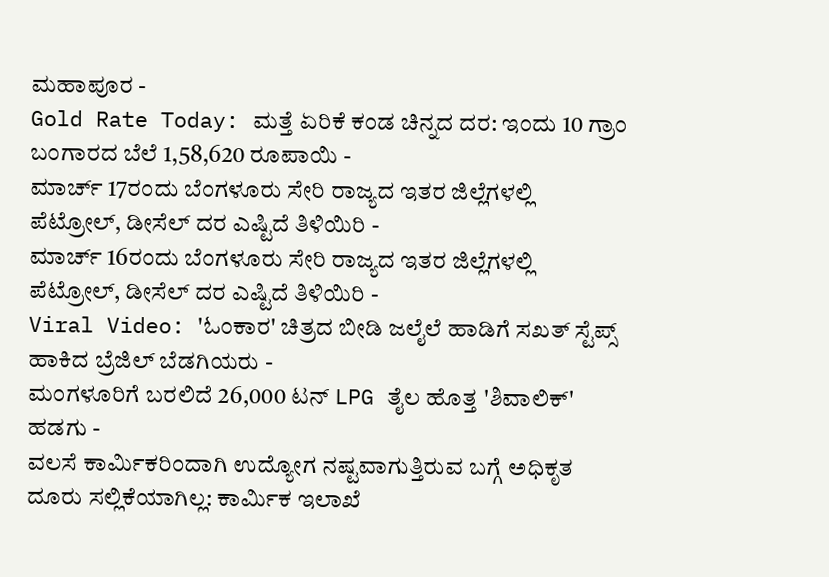ಮಹಾಪೂರ -
Gold Rate Today: ಮತ್ತೆ ಏರಿಕೆ ಕಂಡ ಚಿನ್ನದ ದರ: ಇಂದು 10 ಗ್ರಾಂ ಬಂಗಾರದ ಬೆಲೆ 1,58,620 ರೂಪಾಯಿ -
ಮಾರ್ಚ್ 17ರಂದು ಬೆಂಗಳೂರು ಸೇರಿ ರಾಜ್ಯದ ಇತರ ಜಿಲ್ಲೆಗಳಲ್ಲಿ ಪೆಟ್ರೋಲ್, ಡೀಸೆಲ್ ದರ ಎಷ್ಟಿದೆ ತಿಳಿಯಿರಿ -
ಮಾರ್ಚ್ 16ರಂದು ಬೆಂಗಳೂರು ಸೇರಿ ರಾಜ್ಯದ ಇತರ ಜಿಲ್ಲೆಗಳಲ್ಲಿ ಪೆಟ್ರೋಲ್, ಡೀಸೆಲ್ ದರ ಎಷ್ಟಿದೆ ತಿಳಿಯಿರಿ -
Viral Video: 'ಓಂಕಾರ' ಚಿತ್ರದ ಬೀಡಿ ಜಲೈಲೆ ಹಾಡಿಗೆ ಸಖತ್ ಸ್ಟೆಪ್ಸ್ ಹಾಕಿದ ಬ್ರೆಜಿಲ್ ಬೆಡಗಿಯರು -
ಮಂಗಳೂರಿಗೆ ಬರಲಿದೆ 26,000 ಟನ್ LPG ತೈಲ ಹೊತ್ತ 'ಶಿವಾಲಿಕ್' ಹಡಗು -
ವಲಸೆ ಕಾರ್ಮಿಕರಿಂದಾಗಿ ಉದ್ಯೋಗ ನಷ್ಟವಾಗುತ್ತಿರುವ ಬಗ್ಗೆ ಅಧಿಕೃತ ದೂರು ಸಲ್ಲಿಕೆಯಾಗಿಲ್ಲ: ಕಾರ್ಮಿಕ ಇಲಾಖೆ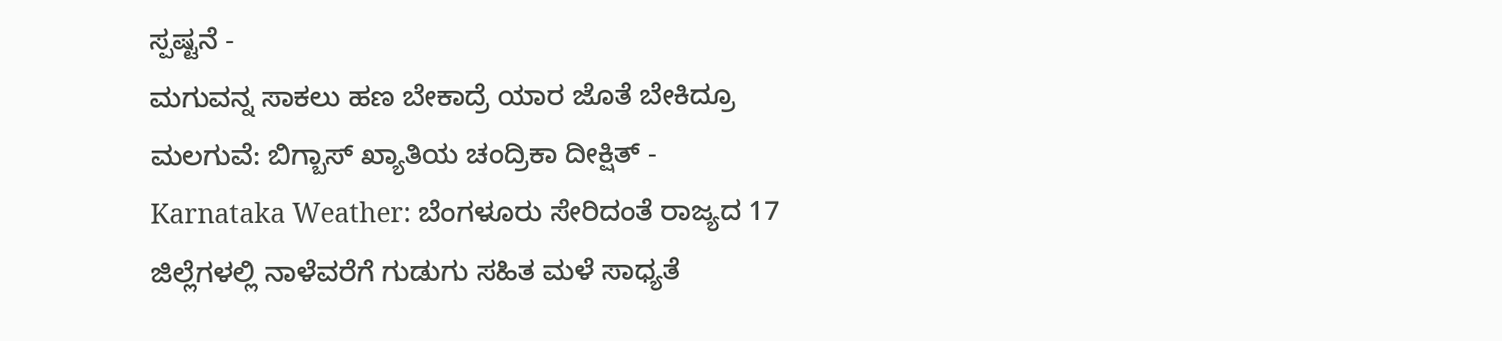ಸ್ಪಷ್ಟನೆ -
ಮಗುವನ್ನ ಸಾಕಲು ಹಣ ಬೇಕಾದ್ರೆ ಯಾರ ಜೊತೆ ಬೇಕಿದ್ರೂ ಮಲಗುವೆ: ಬಿಗ್ಬಾಸ್ ಖ್ಯಾತಿಯ ಚಂದ್ರಿಕಾ ದೀಕ್ಷಿತ್ -
Karnataka Weather: ಬೆಂಗಳೂರು ಸೇರಿದಂತೆ ರಾಜ್ಯದ 17 ಜಿಲ್ಲೆಗಳಲ್ಲಿ ನಾಳೆವರೆಗೆ ಗುಡುಗು ಸಹಿತ ಮಳೆ ಸಾಧ್ಯತೆ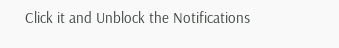Click it and Unblock the Notifications